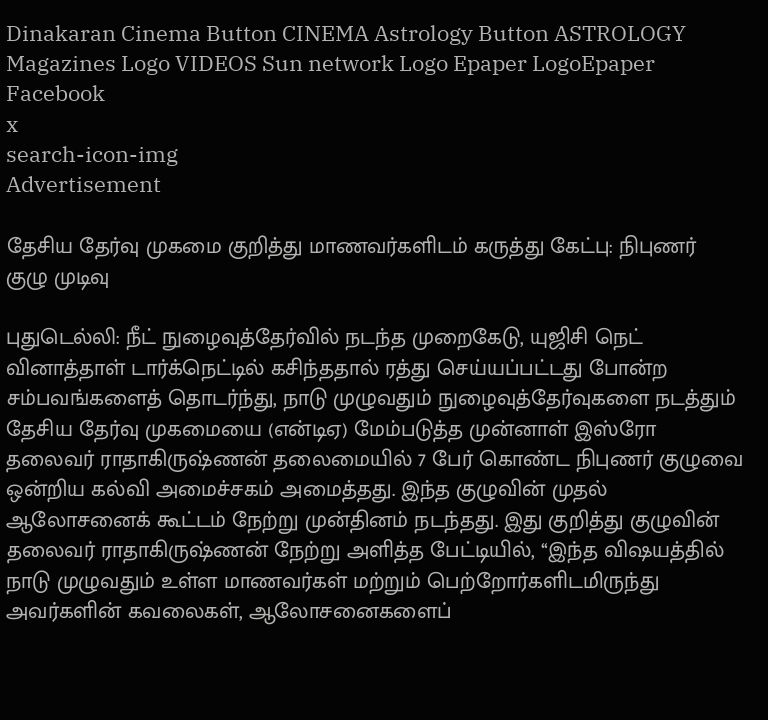Dinakaran Cinema Button CINEMA Astrology Button ASTROLOGY  Magazines Logo VIDEOS Sun network Logo Epaper LogoEpaper Facebook
x
search-icon-img
Advertisement

தேசிய தேர்வு முகமை குறித்து மாணவர்களிடம் கருத்து கேட்பு: நிபுணர் குழு முடிவு

புதுடெல்லி: நீட் நுழைவுத்தேர்வில் நடந்த முறைகேடு, யுஜிசி நெட் வினாத்தாள் டார்க்நெட்டில் கசிந்ததால் ரத்து செய்யப்பட்டது போன்ற சம்பவங்களைத் தொடர்ந்து, நாடு முழுவதும் நுழைவுத்தேர்வுகளை நடத்தும் தேசிய தேர்வு முகமையை (என்டிஏ) மேம்படுத்த முன்னாள் இஸ்ரோ தலைவர் ராதாகிருஷ்ணன் தலைமையில் 7 பேர் கொண்ட நிபுணர் குழுவை ஒன்றிய கல்வி அமைச்சகம் அமைத்தது. இந்த குழுவின் முதல் ஆலோசனைக் கூட்டம் நேற்று முன்தினம் நடந்தது. இது குறித்து குழுவின் தலைவர் ராதாகிருஷ்ணன் நேற்று அளித்த பேட்டியில், ‘‘இந்த விஷயத்தில் நாடு முழுவதும் உள்ள மாணவர்கள் மற்றும் பெற்றோர்களிடமிருந்து அவர்களின் கவலைகள், ஆலோசனைகளைப்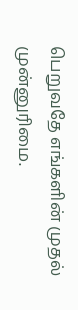பெறுவதே எங்களின் முதல் முன்னுரிமை.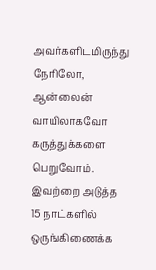அவர்களிடமிருந்து நேரிலோ, ஆன்லைன் வாயிலாகவோ கருத்துக்களை பெறுவோம். இவற்றை அடுத்த 15 நாட்களில் ஒருங்கிணைக்க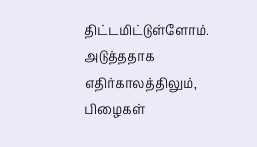திட்டமிட்டுள்ளோம். அடுத்ததாக எதிர்காலத்திலும், பிழைகள்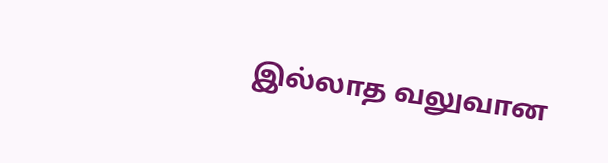இல்லாத வலுவான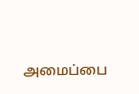அமைப்பை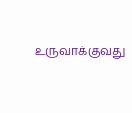உருவாக்குவது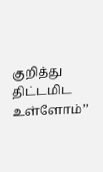குறித்து திட்டமிட உள்ளோம்’’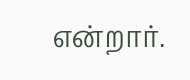என்றார்.